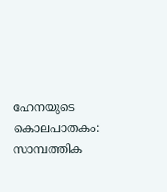ഹേനയുടെ കൊലപാതകം: സാമ്പത്തിക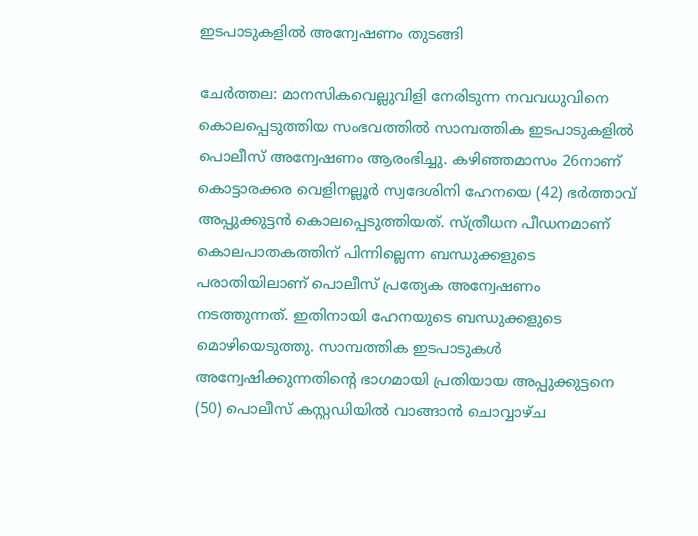ഇടപാടുകളില്‍ അന്വേഷണം തുടങ്ങി

ചേര്‍ത്തല: മാനസികവെല്ലുവിളി നേരിടുന്ന നവവധുവിനെ കൊലപ്പെടുത്തിയ സംഭവത്തിൽ സാമ്പത്തിക ഇടപാടുകളിൽ പൊലീസ് അന്വേഷണം ആരംഭിച്ചു. കഴിഞ്ഞമാസം 26നാണ് കൊട്ടാരക്കര വെളിനല്ലൂര്‍ സ്വദേശിനി ഹേനയെ (42) ഭർത്താവ് അപ്പുക്കുട്ടൻ കൊലപ്പെടുത്തിയത്. സ്ത്രീധന പീഡനമാണ് കൊലപാതകത്തിന് പിന്നില്ലെന്ന ബന്ധുക്കളുടെ പരാതിയിലാണ് പൊലീസ് പ്രത്യേക അന്വേഷണം നടത്തുന്നത്. ഇതിനായി ഹേനയുടെ ബന്ധുക്കളുടെ മൊഴിയെടുത്തു. സാമ്പത്തിക ഇടപാടുകള്‍ അന്വേഷിക്കുന്നതിന്റെ ഭാഗമായി പ്രതിയായ അപ്പുക്കുട്ടനെ (50) പൊലീസ് കസ്റ്റഡിയിൽ വാങ്ങാൻ ചൊവ്വാഴ്ച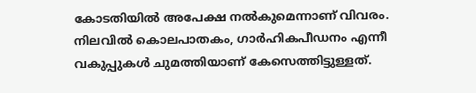കോടതിയില്‍ അപേക്ഷ നൽകുമെന്നാണ് വിവരം. നിലവില്‍ കൊലപാതകം, ഗാര്‍ഹികപീഡനം എന്നീ വകുപ്പുകൾ ചുമത്തിയാണ് കേസെത്തിട്ടുള്ളത്.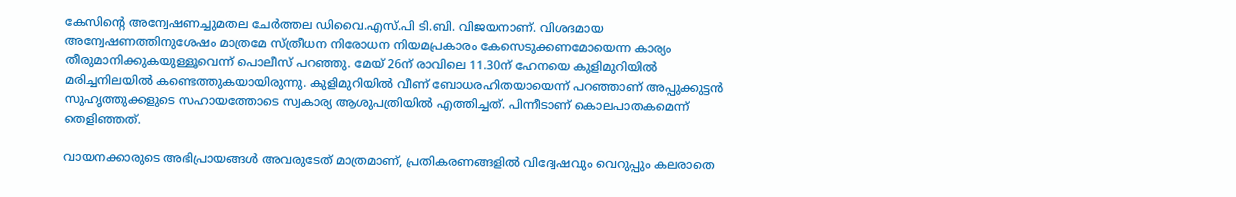കേസിന്റെ അന്വേഷണച്ചുമതല ചേര്‍ത്തല ഡിവൈ.എസ്.പി ടി.ബി. വിജയനാണ്. വിശദമായ അന്വേഷണത്തിനുശേഷം മാത്രമേ സ്ത്രീധന നിരോധന നിയമപ്രകാരം കേസെടുക്കണമോയെന്ന കാര്യം തീരുമാനിക്കുകയുള്ളൂവെന്ന് പൊലീസ് പറഞ്ഞു. മേയ് 26ന് രാവിലെ 11.30ന് ഹേനയെ കുളിമുറിയില്‍ മരിച്ചനിലയില്‍ കണ്ടെത്തുകയായിരുന്നു. കുളിമുറിയില്‍ വീണ് ബോധരഹിതയായെന്ന് പറഞ്ഞാണ് അപ്പുക്കുട്ടന്‍ സുഹൃത്തുക്കളുടെ സഹായത്തോടെ സ്വകാര്യ ആശുപത്രിയില്‍ എത്തിച്ചത്. പിന്നീടാണ് കൊലപാതകമെന്ന് തെളിഞ്ഞത്.

വായനക്കാരുടെ അഭിപ്രായങ്ങള്‍ അവരുടേത് മാത്രമാണ്, പ്രതികരണങ്ങളിൽ വിദ്വേഷവും വെറുപ്പും കലരാതെ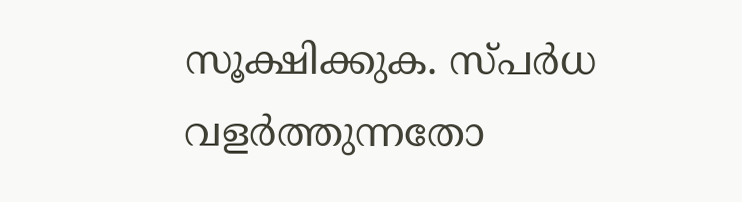സൂക്ഷിക്കുക. സ്പർധ വളർത്തുന്നതോ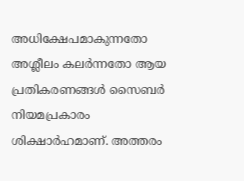അധിക്ഷേപമാകുന്നതോ അശ്ലീലം കലർന്നതോ ആയ പ്രതികരണങ്ങൾ സൈബർ നിയമപ്രകാരം ശിക്ഷാർഹമാണ്. അത്തരം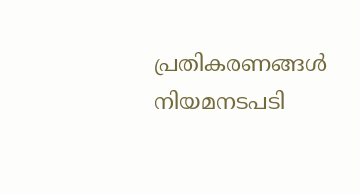പ്രതികരണങ്ങൾ നിയമനടപടി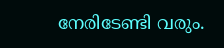നേരിടേണ്ടി വരും.